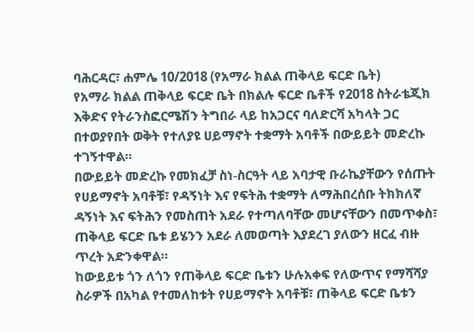ባሕርዳር፣ ሐምሌ 10/2018 (የአማራ ክልል ጠቅላይ ፍርድ ቤት)
የአማራ ክልል ጠቅላይ ፍርድ ቤት በክልሉ ፍርድ ቤቶች የ2018 ስትራቴጂክ እቅድና የትራንስፎርሜሽን ትግበራ ላይ ከአጋርና ባለድርሻ አካላት ጋር በተወያየበት ወቅት የተለያዩ ሀይማኖት ተቋማት አባቶች በውይይት መድረኩ ተገኝተዋል።
በውይይት መድረኩ የመክፈቻ ስነ-ስርዓት ላይ አባታዊ ቡራኬያቸውን የሰጡት የሀይማኖት አባቶቹ፣ የዳኝነት እና የፍትሕ ተቋማት ለማሕበረሰቡ ትክክለኛ ዳኝነት እና ፍትሕን የመስጠት አደራ የተጣለባቸው መሆናቸውን በመጥቀስ፣ ጠቅላይ ፍርድ ቤቱ ይሄንን አደራ ለመወጣት እያደረገ ያለውን ዘርፈ ብዙ ጥረት አድንቀዋል።
ከውይይቱ ጎን ለጎን የጠቅላይ ፍርድ ቤቱን ሁሉአቀፍ የለውጥና የማሻሻያ ስራዎች በአካል የተመለከቱት የሀይማኖት አባቶቹ፣ ጠቅላይ ፍርድ ቤቱን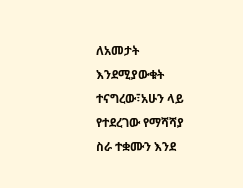ለአመታት እንደሚያውቁት ተናግረው፣አሁን ላይ የተደረገው የማሻሻያ ስራ ተቋሙን እንደ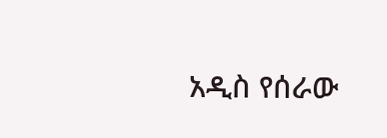አዲስ የሰራው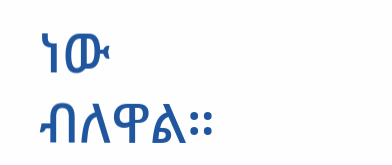ነው ብለዋል።